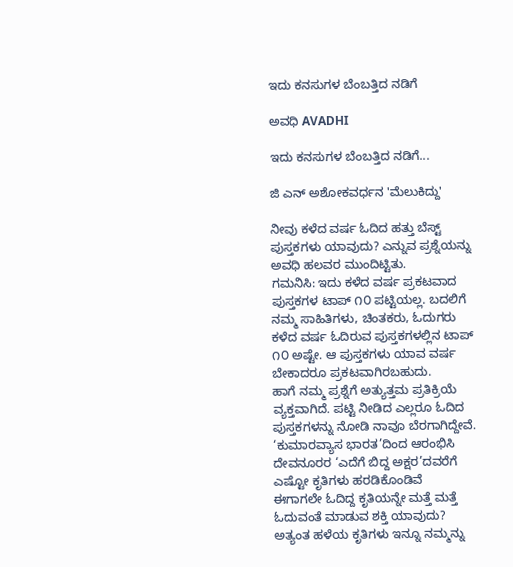ಇದು ಕನಸುಗಳ ಬೆಂಬತ್ತಿದ ನಡಿಗೆ‍

ಅವಧಿ AVADHI

ಇದು ಕನಸುಗಳ ಬೆಂಬತ್ತಿದ ನಡಿಗೆ...

ಜಿ ಎನ್ ಅಶೋಕವರ್ಧನ 'ಮೆಲುಕಿದ್ದು'

ನೀವು ಕಳೆದ ವರ್ಷ ಓದಿದ ಹತ್ತು ಬೆಸ್ಟ್ ಪುಸ್ತಕಗಳು ಯಾವುದು? ಎನ್ನುವ ಪ್ರಶ್ನೆಯನ್ನು ಅವಧಿ ಹಲವರ ಮುಂದಿಟ್ಟಿತು.
ಗಮನಿಸಿ: ಇದು ಕಳೆದ ವರ್ಷ ಪ್ರಕಟವಾದ ಪುಸ್ತಕಗಳ ಟಾಪ್ ೧೦ ಪಟ್ಟಿಯಲ್ಲ. ಬದಲಿಗೆ ನಮ್ಮ ಸಾಹಿತಿಗಳು, ಚಿಂತಕರು, ಓದುಗರು ಕಳೆದ ವರ್ಷ ಓದಿರುವ ಪುಸ್ತಕಗಳಲ್ಲಿನ ಟಾಪ್ ೧೦ ಅಷ್ಟೇ. ಆ ಪುಸ್ತಕಗಳು ಯಾವ ವರ್ಷ ಬೇಕಾದರೂ ಪ್ರಕಟವಾಗಿರಬಹುದು.
ಹಾಗೆ ನಮ್ಮ ಪ್ರಶ್ನೆಗೆ ಅತ್ಯುತ್ತಮ ಪ್ರತಿಕ್ರಿಯೆ ವ್ಯಕ್ತವಾಗಿದೆ. ಪಟ್ಟಿ ನೀಡಿದ ಎಲ್ಲರೂ ಓದಿದ ಪುಸ್ತಕಗಳನ್ನು ನೋಡಿ ನಾವೂ ಬೆರಗಾಗಿದ್ದೇವೆ. ‘ಕುಮಾರವ್ಯಾಸ ಭಾರತ’ದಿಂದ ಆರಂಭಿಸಿ ದೇವನೂರರ ‘ಎದೆಗೆ ಬಿದ್ದ ಅಕ್ಷರ’ದವರೆಗೆ ಎಷ್ಟೋ ಕೃತಿಗಳು ಹರಡಿಕೊಂಡಿವೆ
ಈಗಾಗಲೇ ಓದಿದ್ದ ಕೃತಿಯನ್ನೇ ಮತ್ತೆ ಮತ್ತೆ ಓದುವಂತೆ ಮಾಡುವ ಶಕ್ತಿ ಯಾವುದು? ಅತ್ಯಂತ ಹಳೆಯ ಕೃತಿಗಳು ಇನ್ನೂ ನಮ್ಮನ್ನು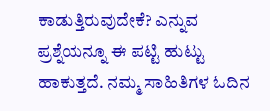ಕಾಡುತ್ತಿರುವುದೇಕೆ? ಎನ್ನುವ ಪ್ರಶ್ನೆಯನ್ನೂ ಈ ಪಟ್ಟಿ ಹುಟ್ಟು ಹಾಕುತ್ತದೆ. ನಮ್ಮ ಸಾಹಿತಿಗಳ ಓದಿನ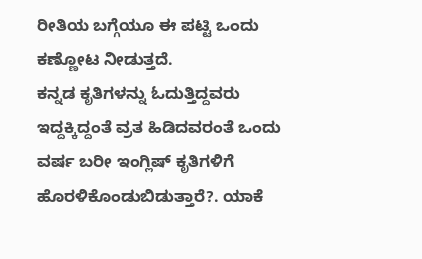ರೀತಿಯ ಬಗ್ಗೆಯೂ ಈ ಪಟ್ಟಿ ಒಂದು ಕಣ್ಣೋಟ ನೀಡುತ್ತದೆ.
ಕನ್ನಡ ಕೃತಿಗಳನ್ನು ಓದುತ್ತಿದ್ದವರು ಇದ್ದಕ್ಕಿದ್ದಂತೆ ವ್ರತ ಹಿಡಿದವರಂತೆ ಒಂದು ವರ್ಷ ಬರೀ ಇಂಗ್ಲಿಷ್ ಕೃತಿಗಳಿಗೆ ಹೊರಳಿಕೊಂಡುಬಿಡುತ್ತಾರೆ?. ಯಾಕೆ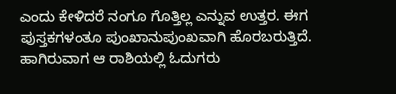ಎಂದು ಕೇಳಿದರೆ ನಂಗೂ ಗೊತ್ತಿಲ್ಲ ಎನ್ನುವ ಉತ್ತರ. ಈಗ ಪುಸ್ತಕಗಳಂತೂ ಪುಂಖಾನುಪುಂಖವಾಗಿ ಹೊರಬರುತ್ತಿದೆ. ಹಾಗಿರುವಾಗ ಆ ರಾಶಿಯಲ್ಲಿ ಓದುಗರು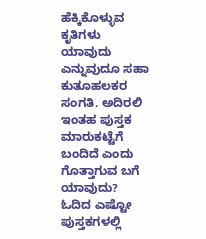ಹೆಕ್ಕಿಕೊಳ್ಳುವ ಕೃತಿಗಳು ಯಾವುದು ಎನ್ನುವುದೂ ಸಹಾ ಕುತೂಹಲಕರ ಸಂಗತಿ. ಅದಿರಲಿ ಇಂತಹ ಪುಸ್ತಕ ಮಾರುಕಟ್ಟೆಗೆ ಬಂದಿದೆ ಎಂದು ಗೊತ್ತಾಗುವ ಬಗೆ ಯಾವುದು?
ಓದಿದ ಎಷ್ಟೋ ಪುಸ್ತಕಗಳಲ್ಲಿ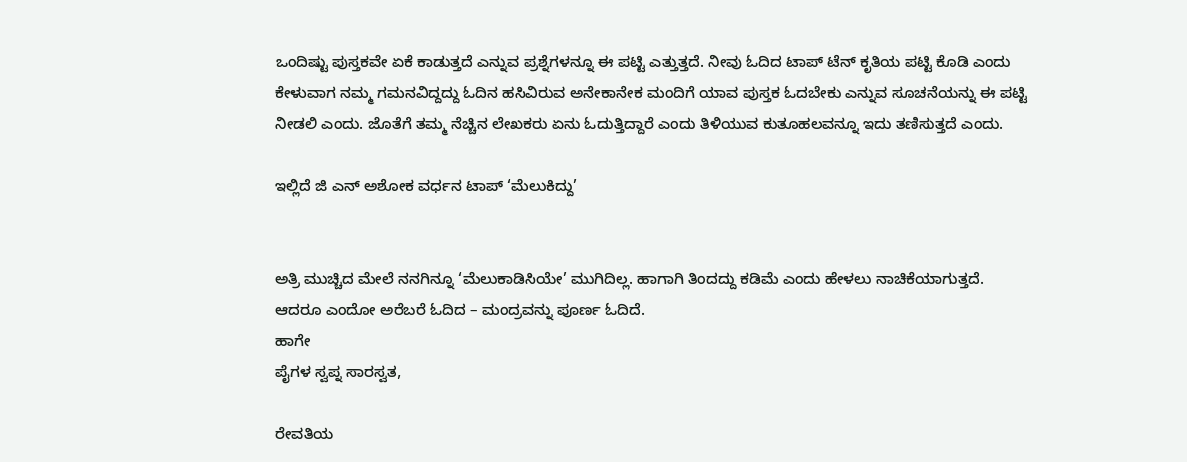ಒಂದಿಷ್ಟು ಪುಸ್ತಕವೇ ಏಕೆ ಕಾಡುತ್ತದೆ ಎನ್ನುವ ಪ್ರಶ್ನೆಗಳನ್ನೂ ಈ ಪಟ್ಟಿ ಎತ್ತುತ್ತದೆ. ನೀವು ಓದಿದ ಟಾಪ್ ಟೆನ್ ಕೃತಿಯ ಪಟ್ಟಿ ಕೊಡಿ ಎಂದು ಕೇಳುವಾಗ ನಮ್ಮ ಗಮನವಿದ್ದದ್ದು ಓದಿನ ಹಸಿವಿರುವ ಅನೇಕಾನೇಕ ಮಂದಿಗೆ ಯಾವ ಪುಸ್ತಕ ಓದಬೇಕು ಎನ್ನುವ ಸೂಚನೆಯನ್ನು ಈ ಪಟ್ಟಿ ನೀಡಲಿ ಎಂದು. ಜೊತೆಗೆ ತಮ್ಮ ನೆಚ್ಚಿನ ಲೇಖಕರು ಏನು ಓದುತ್ತಿದ್ದಾರೆ ಎಂದು ತಿಳಿಯುವ ಕುತೂಹಲವನ್ನೂ ಇದು ತಣಿಸುತ್ತದೆ ಎಂದು.

ಇಲ್ಲಿದೆ ಜಿ ಎನ್ ಅಶೋಕ ವರ್ಧನ ಟಾಪ್ ‘ಮೆಲುಕಿದ್ದು’


ಅತ್ರಿ ಮುಚ್ಚಿದ ಮೇಲೆ ನನಗಿನ್ನೂ ‘ಮೆಲುಕಾಡಿಸಿಯೇ’ ಮುಗಿದಿಲ್ಲ. ಹಾಗಾಗಿ ತಿಂದದ್ದು ಕಡಿಮೆ ಎಂದು ಹೇಳಲು ನಾಚಿಕೆಯಾಗುತ್ತದೆ.
ಆದರೂ ಎಂದೋ ಅರೆಬರೆ ಓದಿದ – ಮಂದ್ರವನ್ನು ಪೂರ್ಣ ಓದಿದೆ.
ಹಾಗೇ
ಪೈಗಳ ಸ್ವಪ್ನ ಸಾರಸ್ವತ,

ರೇವತಿಯ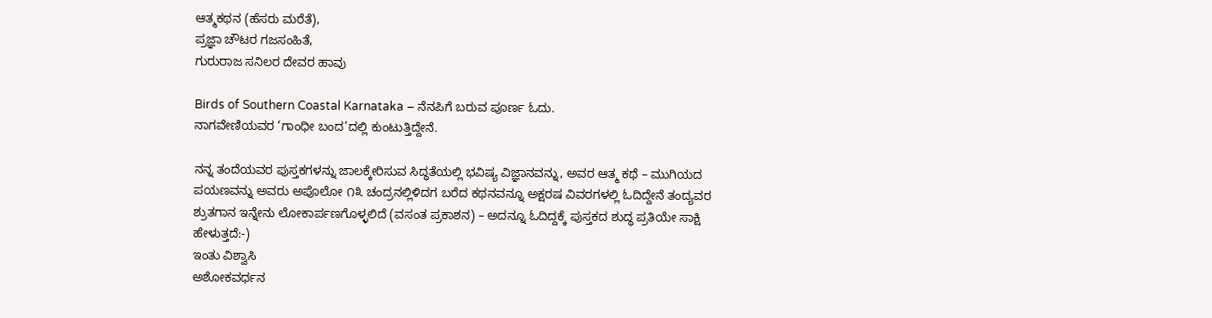ಆತ್ಮಕಥನ (ಹೆಸರು ಮರೆತೆ),
ಪ್ರಜ್ಞಾ ಚೌಟರ ಗಜಸಂಹಿತೆ,
ಗುರುರಾಜ ಸನಿಲರ ದೇವರ ಹಾವು

Birds of Southern Coastal Karnataka – ನೆನಪಿಗೆ ಬರುವ ಪೂರ್ಣ ಓದು.
ನಾಗವೇಣಿಯವರ ‘ಗಾಂಧೀ ಬಂದ’ದಲ್ಲಿ ಕುಂಟುತ್ತಿದ್ದೇನೆ.

ನನ್ನ ತಂದೆಯವರ ಪುಸ್ತಕಗಳನ್ನು ಜಾಲಕ್ಕೇರಿಸುವ ಸಿದ್ಧತೆಯಲ್ಲಿ ಭವಿಷ್ಯ ವಿಜ್ಞಾನವನ್ನು, ಅವರ ಆತ್ಮ ಕಥೆ – ಮುಗಿಯದ ಪಯಣವನ್ನು ಅವರು ಅಪೊಲೋ ೧೩ ಚಂದ್ರನಲ್ಲಿಳಿದಗ ಬರೆದ ಕಥನವನ್ನೂ ಅಕ್ಷರಷ ವಿವರಗಳಲ್ಲಿ ಓದಿದ್ದೇನೆ ತಂದ್ಯವರ ಶ್ರುತಗಾನ ಇನ್ನೇನು ಲೋಕಾರ್ಪಣಗೊಳ್ಳಲಿದೆ (ವಸಂತ ಪ್ರಕಾಶನ) – ಅದನ್ನೂ ಓದಿದ್ದಕ್ಕೆ ಪುಸ್ತಕದ ಶುದ್ಧ ಪ್ರತಿಯೇ ಸಾಕ್ಷಿ ಹೇಳುತ್ತದೆ:-)
ಇಂತು ವಿಶ್ವಾಸಿ
ಅಶೋಕವರ್ಧನ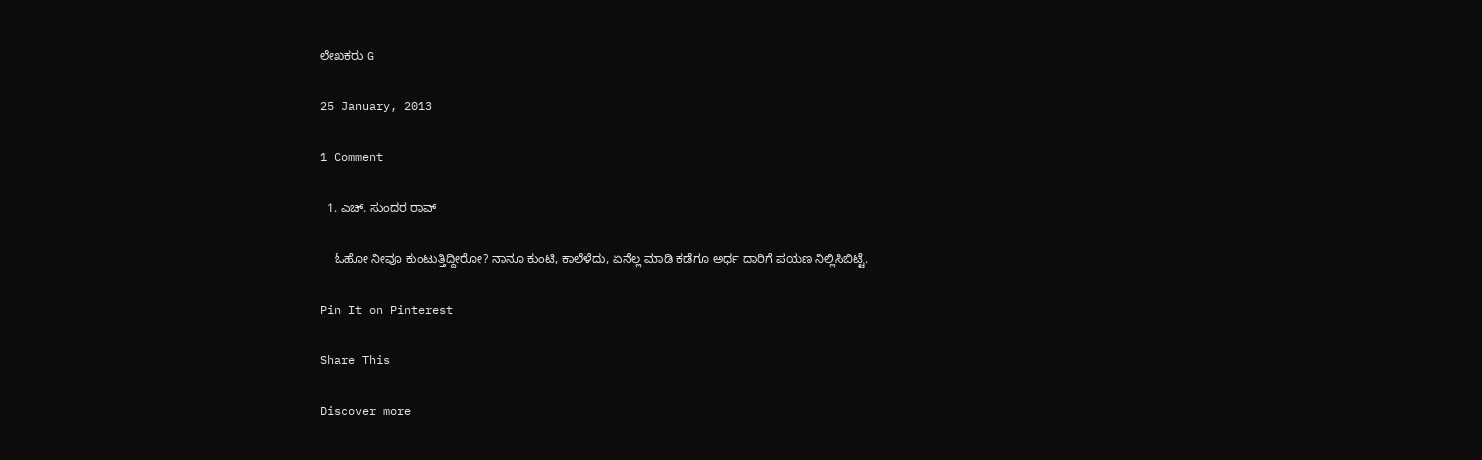ಲೇಖಕರು G

25 January, 2013

1 Comment

  1. ಎಚ್. ಸುಂದರ ರಾವ್

    ಓಹೋ ನೀವೂ ಕುಂಟುತ್ತಿದ್ದೀರೋ? ನಾನೂ ಕುಂಟಿ, ಕಾಲೆಳೆದು, ಏನೆಲ್ಲ ಮಾಡಿ ಕಡೆಗೂ ಅರ್ಧ ದಾರಿಗೆ ಪಯಣ ನಿಲ್ಲಿಸಿಬಿಟ್ಟೆ.

Pin It on Pinterest

Share This

Discover more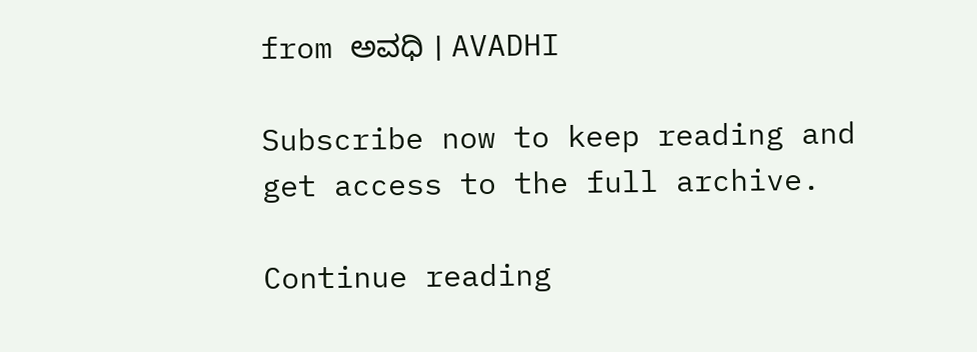from ಅವಧಿ । AVADHI

Subscribe now to keep reading and get access to the full archive.

Continue reading